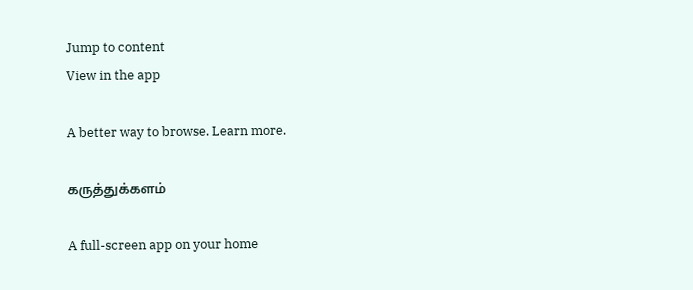Jump to content
View in the app

A better way to browse. Learn more.

கருத்துக்களம்

A full-screen app on your home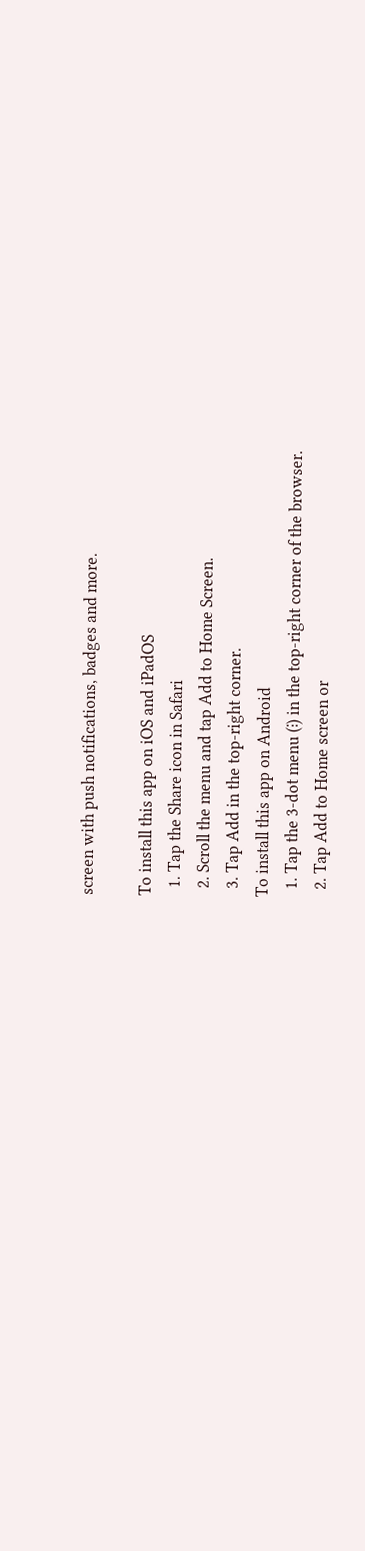screen with push notifications, badges and more.

To install this app on iOS and iPadOS
  1. Tap the Share icon in Safari
  2. Scroll the menu and tap Add to Home Screen.
  3. Tap Add in the top-right corner.
To install this app on Android
  1. Tap the 3-dot menu (⋮) in the top-right corner of the browser.
  2. Tap Add to Home screen or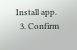Install app.
  3. Confirm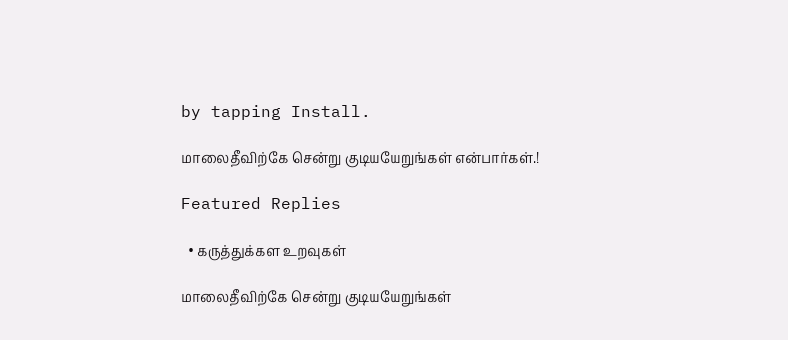by tapping Install.

மாலைதீவிற்கே சென்று குடியயேறுங்கள் என்பார்கள்.!

Featured Replies

  • கருத்துக்கள உறவுகள்

மாலைதீவிற்கே சென்று குடியயேறுங்கள்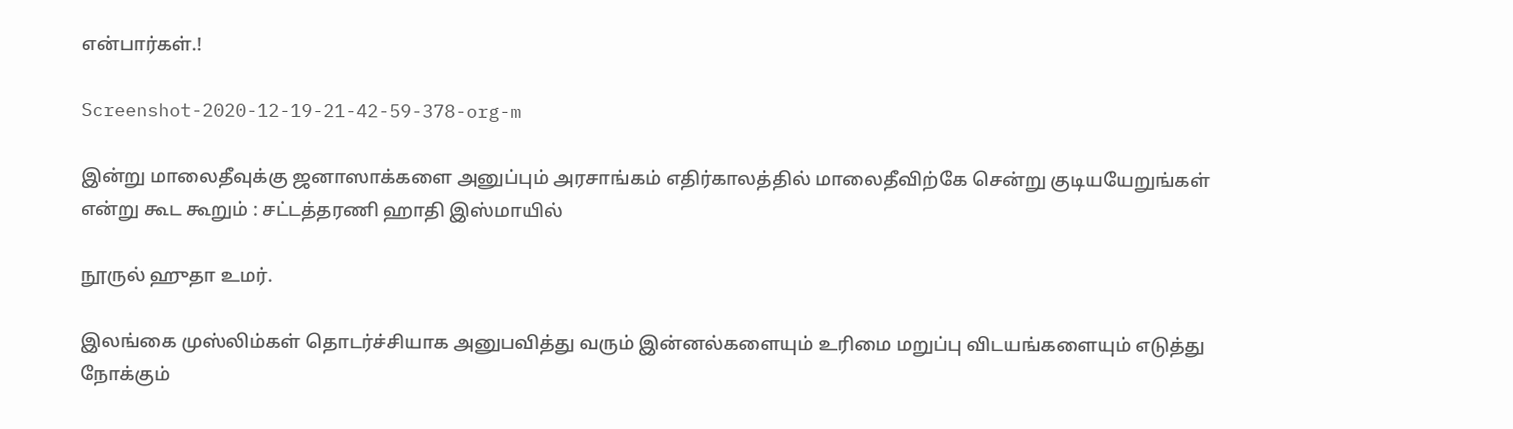என்பார்கள்.!

Screenshot-2020-12-19-21-42-59-378-org-m

இன்று மாலைதீவுக்கு ஜனாஸாக்களை அனுப்பும் அரசாங்கம் எதிர்காலத்தில் மாலைதீவிற்கே சென்று குடியயேறுங்கள் என்று கூட கூறும் : சட்டத்தரணி ஹாதி இஸ்மாயில்

நூருல் ஹுதா உமர்.

இலங்கை முஸ்லிம்கள் தொடர்ச்சியாக அனுபவித்து வரும் இன்னல்களையும் உரிமை மறுப்பு விடயங்களையும் எடுத்து நோக்கும்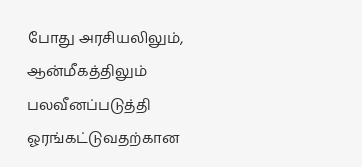போது அரசியலிலும், ஆன்மீகத்திலும் பலவீனப்படுத்தி ஓரங்கட்டுவதற்கான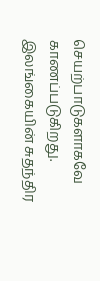செயற்பாடுகளாகவே காணப்படுகிறது. இலங்கையின் சுதந்திர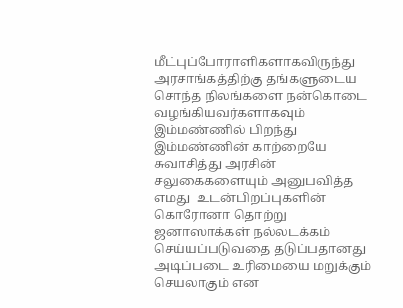மீட்புப்போராளிகளாகவிருந்து அரசாங்கத்திற்கு தங்களுடைய சொந்த நிலங்களை நன்கொடை வழங்கியவர்களாகவும் இம்மண்ணில் பிறந்து இம்மண்ணின் காற்றையே சுவாசித்து அரசின் சலுகைகளையும் அனுபவித்த எமது  உடன்பிறப்புகளின் கொரோனா தொற்று  ஜனாஸாக்கள் நல்லடக்கம் செய்யப்படுவதை தடுப்பதானது அடிப்படை உரிமையை மறுக்கும் செயலாகும் என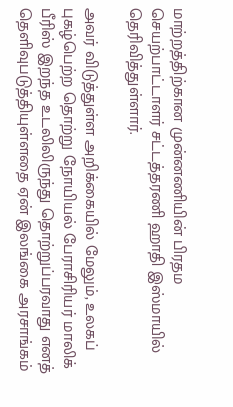மாற்றத்திற்கான முன்னணியின் பிரதம  செயற்பாட்டாளர் சட்டத்தரணி ஹாதி இஸ்மாயில் தெரிவித்துள்ளார்.

அவர் விடுத்துள்ள அறிக்கையில் மேலும், உலகப் புகழ்பெற்ற தொற்று நோயியல் பேராசிரியர் மாலிக் பீரிஸ் இறந்த உடலிலிருந்து தொற்றுப்பரவாது எனத் தெளிவுபடுத்தியுள்ளதை ஏன் இலங்கை அரசாங்கம்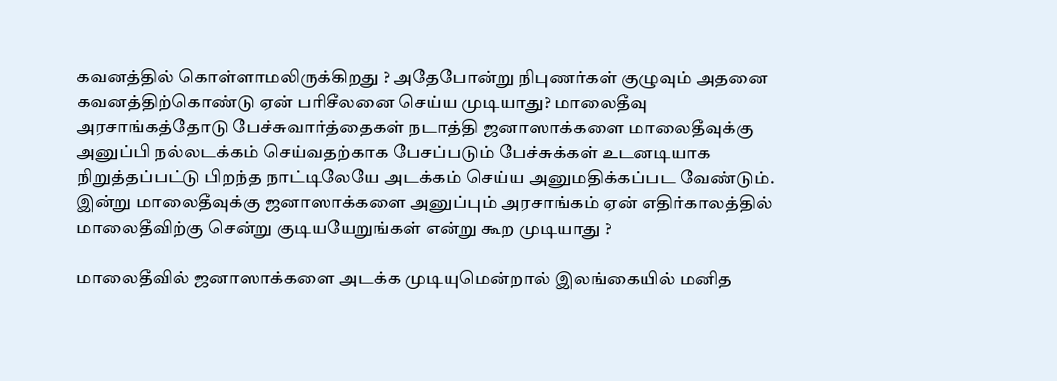கவனத்தில் கொள்ளாமலிருக்கிறது ? அதேபோன்று நிபுணர்கள் குழுவும் அதனை  கவனத்திற்கொண்டு ஏன் பரிசீலனை செய்ய முடியாது? மாலைதீவு அரசாங்கத்தோடு பேச்சுவார்த்தைகள் நடாத்தி ஜனாஸாக்களை மாலைதீவுக்கு அனுப்பி நல்லடக்கம் செய்வதற்காக பேசப்படும் பேச்சுக்கள் உடனடியாக நிறுத்தப்பட்டு பிறந்த நாட்டிலேயே அடக்கம் செய்ய அனுமதிக்கப்பட வேண்டும். இன்று மாலைதீவுக்கு ஜனாஸாக்களை அனுப்பும் அரசாங்கம் ஏன் எதிர்காலத்தில் மாலைதீவிற்கு சென்று குடியயேறுங்கள் என்று கூற முடியாது ?

மாலைதீவில் ஜனாஸாக்களை அடக்க முடியுமென்றால் இலங்கையில் மனித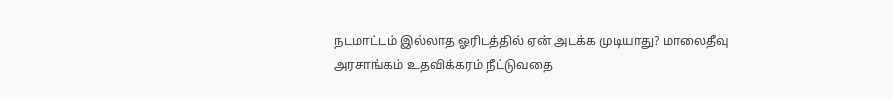நடமாட்டம் இல்லாத ஓரிடத்தில் ஏன் அடக்க முடியாது? மாலைதீவு அரசாங்கம் உதவிக்கரம் நீட்டுவதை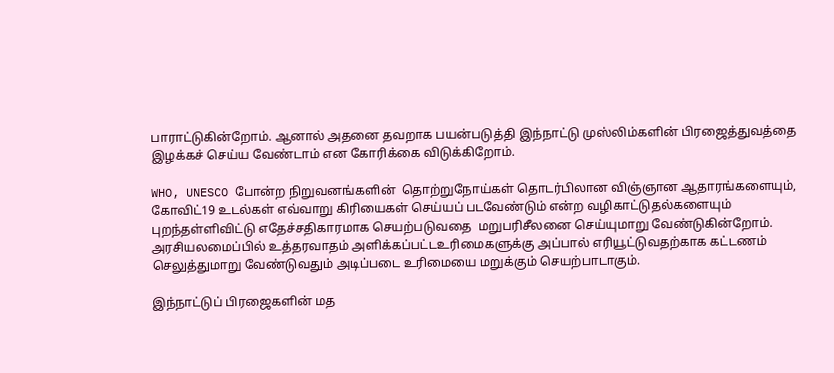பாராட்டுகின்றோம். ஆனால் அதனை தவறாக பயன்படுத்தி இந்நாட்டு முஸ்லிம்களின் பிரஜைத்துவத்தை இழக்கச் செய்ய வேண்டாம் என கோரிக்கை விடுக்கிறோம்.

WHO, UNESCO போன்ற நிறுவனங்களின்  தொற்றுநோய்கள் தொடர்பிலான விஞ்ஞான ஆதாரங்களையும், கோவிட்19 உடல்கள் எவ்வாறு கிரியைகள் செய்யப் படவேண்டும் என்ற வழிகாட்டுதல்களையும் புறந்தள்ளிவிட்டு எதேச்சதிகாரமாக செயற்படுவதை  மறுபரிசீலனை செய்யுமாறு வேண்டுகின்றோம்.
அரசியலமைப்பில் உத்தரவாதம் அளிக்கப்பட்டஉரிமைகளுக்கு அப்பால் எரியூட்டுவதற்காக கட்டணம் செலுத்துமாறு வேண்டுவதும் அடிப்படை உரிமையை மறுக்கும் செயற்பாடாகும்.

இந்நாட்டுப் பிரஜைகளின் மத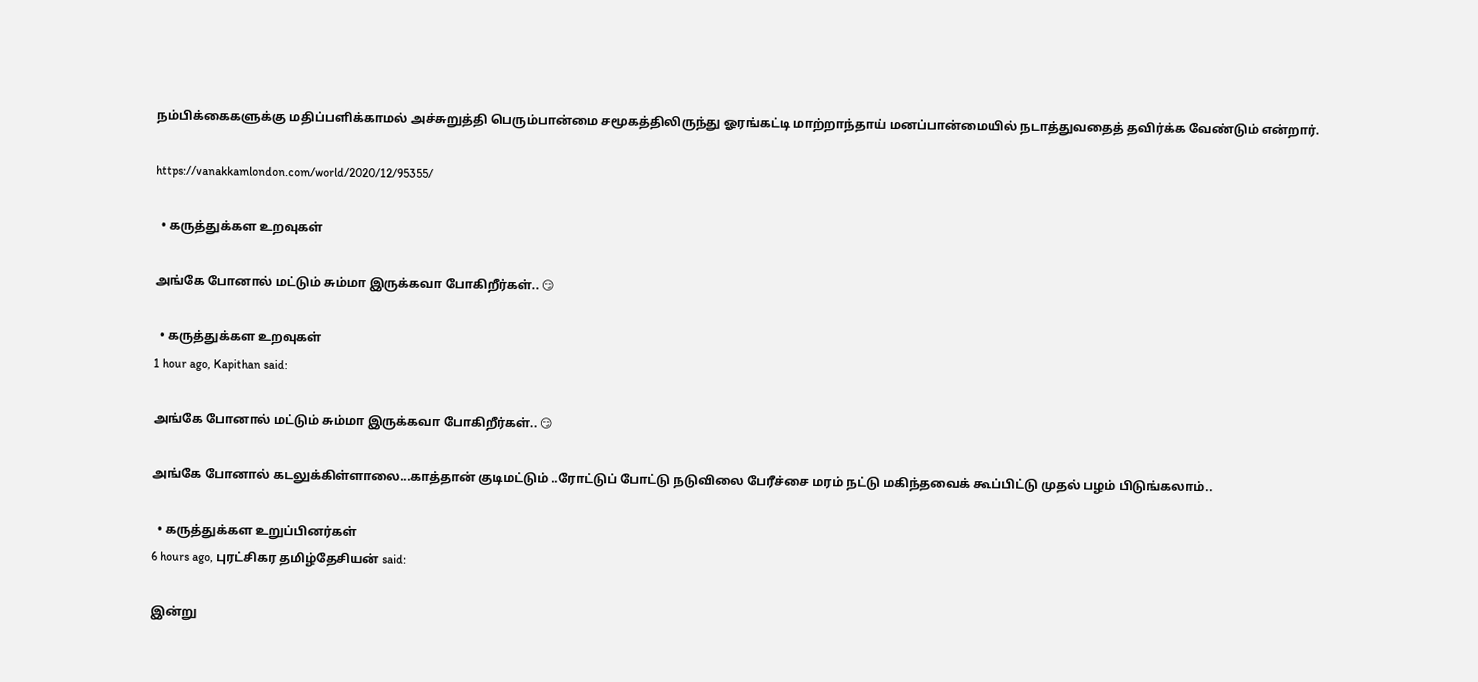நம்பிக்கைகளுக்கு மதிப்பளிக்காமல் அச்சுறுத்தி பெரும்பான்மை சமூகத்திலிருந்து ஓரங்கட்டி மாற்றாந்தாய் மனப்பான்மையில் நடாத்துவதைத் தவிர்க்க வேண்டும் என்றார்.

https://vanakkamlondon.com/world/2020/12/95355/

  • கருத்துக்கள உறவுகள்

அங்கே போனால் மட்டும் சும்மா இருக்கவா போகிறீர்கள்.. 😏

  • கருத்துக்கள உறவுகள்
1 hour ago, Kapithan said:

அங்கே போனால் மட்டும் சும்மா இருக்கவா போகிறீர்கள்.. 😏

அங்கே போனால் கடலுக்கிள்ளாலை...காத்தான் குடிமட்டும் ..ரோட்டுப் போட்டு நடுவிலை பேரீச்சை மரம் நட்டு மகிந்தவைக் கூப்பிட்டு முதல் பழம் பிடுங்கலாம்..

  • கருத்துக்கள உறுப்பினர்கள்
6 hours ago, புரட்சிகர தமிழ்தேசியன் said:

இன்று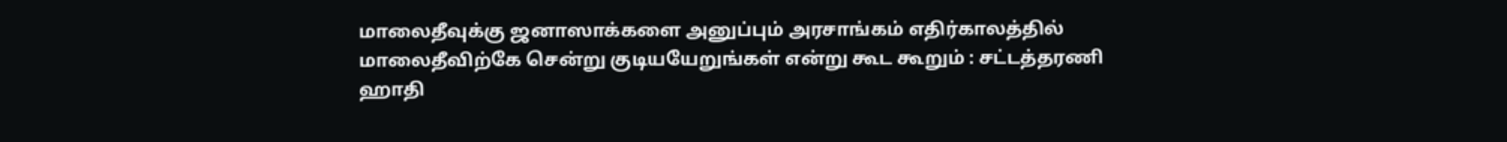மாலைதீவுக்கு ஜனாஸாக்களை அனுப்பும் அரசாங்கம் எதிர்காலத்தில் மாலைதீவிற்கே சென்று குடியயேறுங்கள் என்று கூட கூறும் : சட்டத்தரணி ஹாதி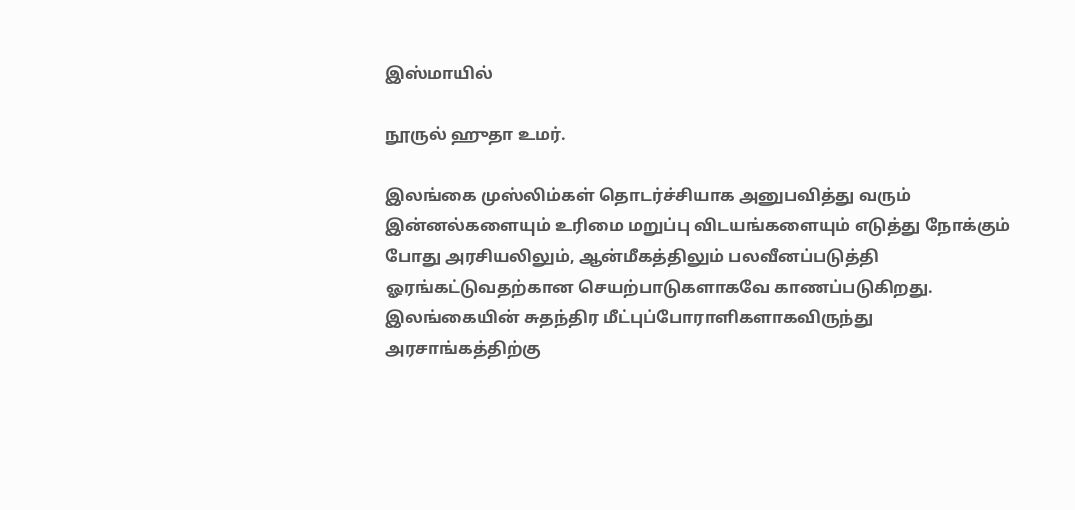இஸ்மாயில்

நூருல் ஹுதா உமர்.

இலங்கை முஸ்லிம்கள் தொடர்ச்சியாக அனுபவித்து வரும் இன்னல்களையும் உரிமை மறுப்பு விடயங்களையும் எடுத்து நோக்கும் போது அரசியலிலும், ஆன்மீகத்திலும் பலவீனப்படுத்தி ஓரங்கட்டுவதற்கான செயற்பாடுகளாகவே காணப்படுகிறது. இலங்கையின் சுதந்திர மீட்புப்போராளிகளாகவிருந்து அரசாங்கத்திற்கு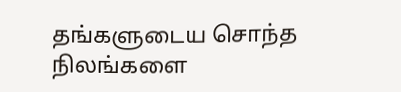தங்களுடைய சொந்த நிலங்களை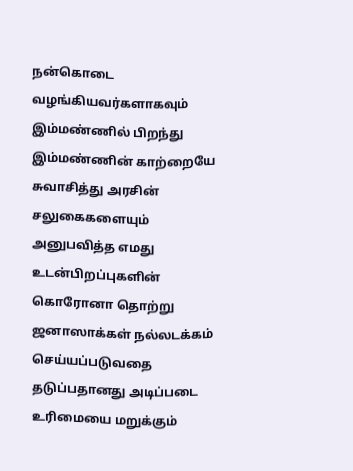நன்கொடை வழங்கியவர்களாகவும் இம்மண்ணில் பிறந்து இம்மண்ணின் காற்றையே சுவாசித்து அரசின் சலுகைகளையும் அனுபவித்த எமது  உடன்பிறப்புகளின் கொரோனா தொற்று  ஜனாஸாக்கள் நல்லடக்கம் செய்யப்படுவதை தடுப்பதானது அடிப்படை உரிமையை மறுக்கும்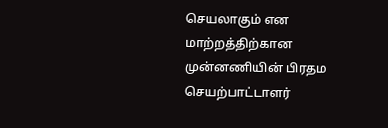செயலாகும் என மாற்றத்திற்கான முன்னணியின் பிரதம  செயற்பாட்டாளர்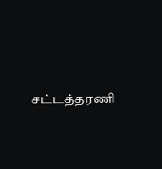சட்டத்தரணி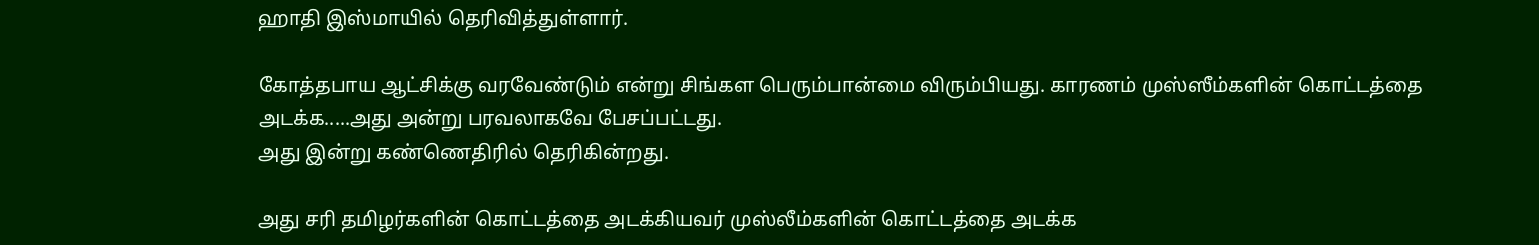ஹாதி இஸ்மாயில் தெரிவித்துள்ளார்.

கோத்தபாய ஆட்சிக்கு வரவேண்டும் என்று சிங்கள பெரும்பான்மை விரும்பியது. காரணம் முஸ்ஸீம்களின் கொட்டத்தை அடக்க.....அது அன்று பரவலாகவே பேசப்பட்டது.
அது இன்று கண்ணெதிரில் தெரிகின்றது.

அது சரி தமிழர்களின் கொட்டத்தை அடக்கியவர் முஸ்லீம்களின் கொட்டத்தை அடக்க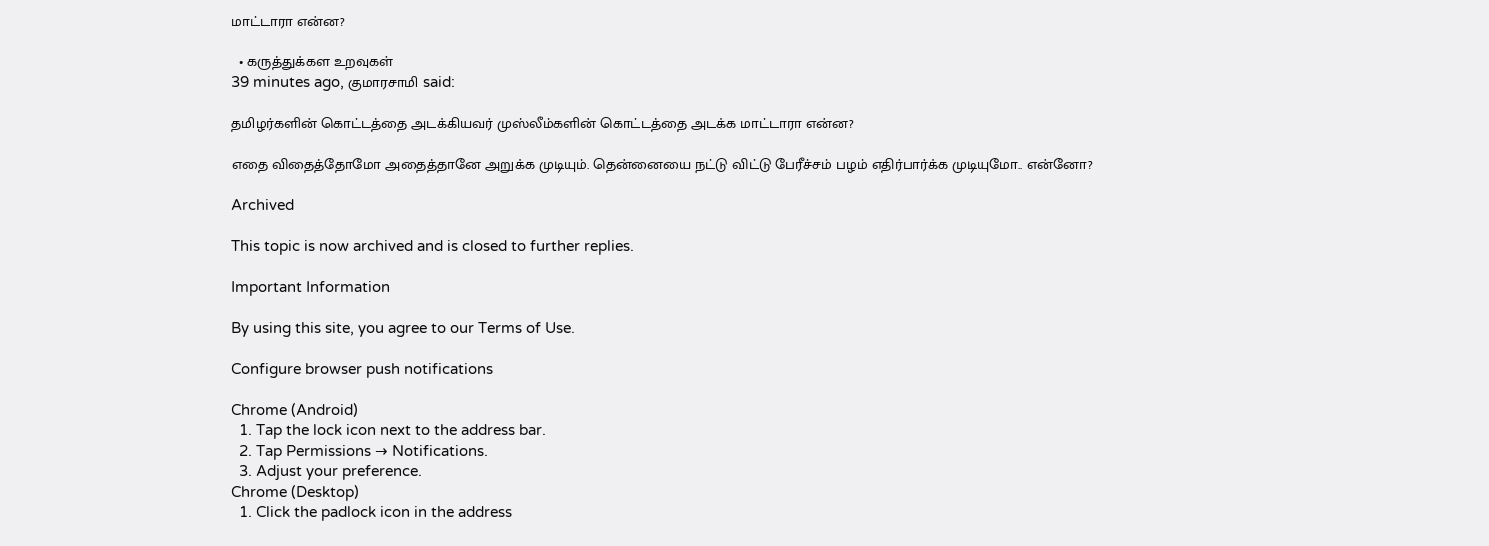மாட்டாரா என்ன?

  • கருத்துக்கள உறவுகள்
39 minutes ago, குமாரசாமி said:

தமிழர்களின் கொட்டத்தை அடக்கியவர் முஸ்லீம்களின் கொட்டத்தை அடக்க மாட்டாரா என்ன?

எதை விதைத்தோமோ அதைத்தானே அறுக்க முடியும். தென்னையை நட்டு விட்டு பேரீச்சம் பழம் எதிர்பார்க்க முடியுமோ.. என்னோ?

Archived

This topic is now archived and is closed to further replies.

Important Information

By using this site, you agree to our Terms of Use.

Configure browser push notifications

Chrome (Android)
  1. Tap the lock icon next to the address bar.
  2. Tap Permissions → Notifications.
  3. Adjust your preference.
Chrome (Desktop)
  1. Click the padlock icon in the address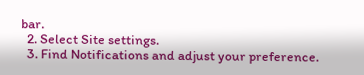bar.
  2. Select Site settings.
  3. Find Notifications and adjust your preference.